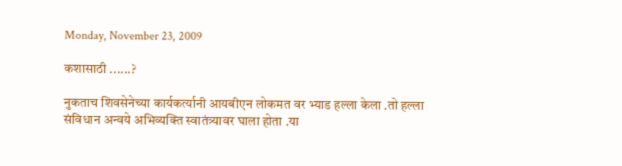Monday, November 23, 2009

कशासाठी ......?

नुकताच शिवसेनेच्या कार्यकर्त्यानी आयबीएन लोकमत वर भ्याड हल्ला केला .तो हल्ला संविधान अन्वये अभिव्यक्ति स्वातंत्र्यावर घाला होता .या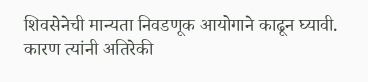शिवसेनेची मान्यता निवडणूक आयोगाने काढून घ्यावी. कारण त्यांनी अतिरेकी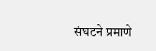संघटने प्रमाणे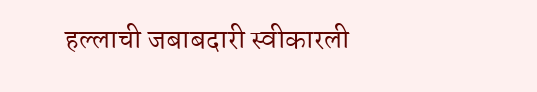हल्लाची जबाबदारी स्वीकारली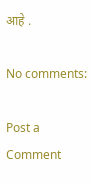आहे .

No comments:

Post a Comment